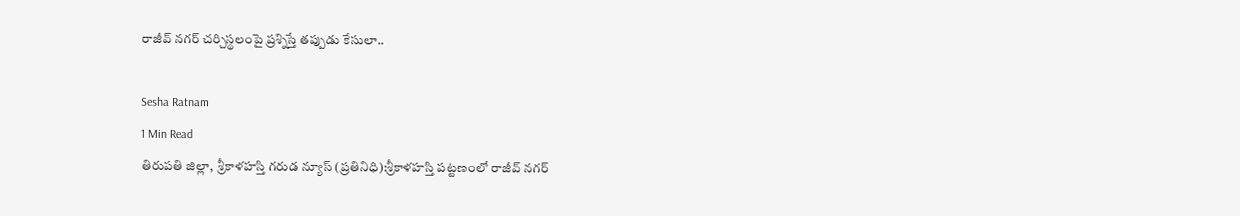రాజీవ్ నగర్ చర్చిస్థలంపై ప్రశ్నిస్తే తప్పుడు కేసులా..

Sesha Ratnam
1 Min Read
తిరుపతి జిల్లా,  శ్రీకాళహస్తి గరుడ న్యూస్ (ప్రతినిధి):శ్రీకాళహస్తి పట్టణంలో రాజీవ్ నగర్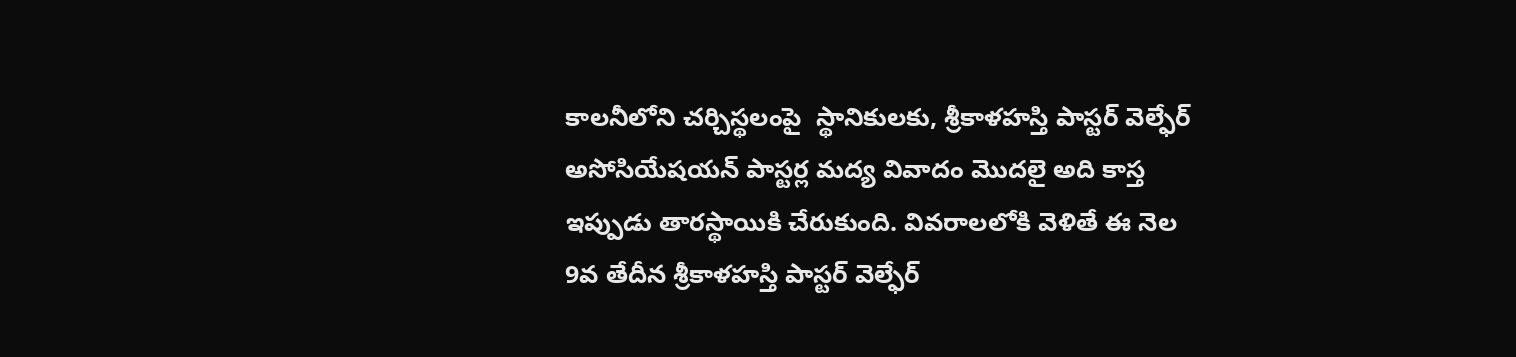కాలనీలోని చర్చిస్థలంపై  స్థానికులకు, శ్రీకాళహస్తి పాస్టర్ వెల్ఫేర్ అసోసియేషయన్ పాస్టర్ల మద్య వివాదం మొదలై అది కాస్త ఇప్పుడు తారస్థాయికి చేరుకుంది. వివరాలలోకి వెళితే ఈ నెల 9వ తేదీన శ్రీకాళహస్తి పాస్టర్ వెల్ఫేర్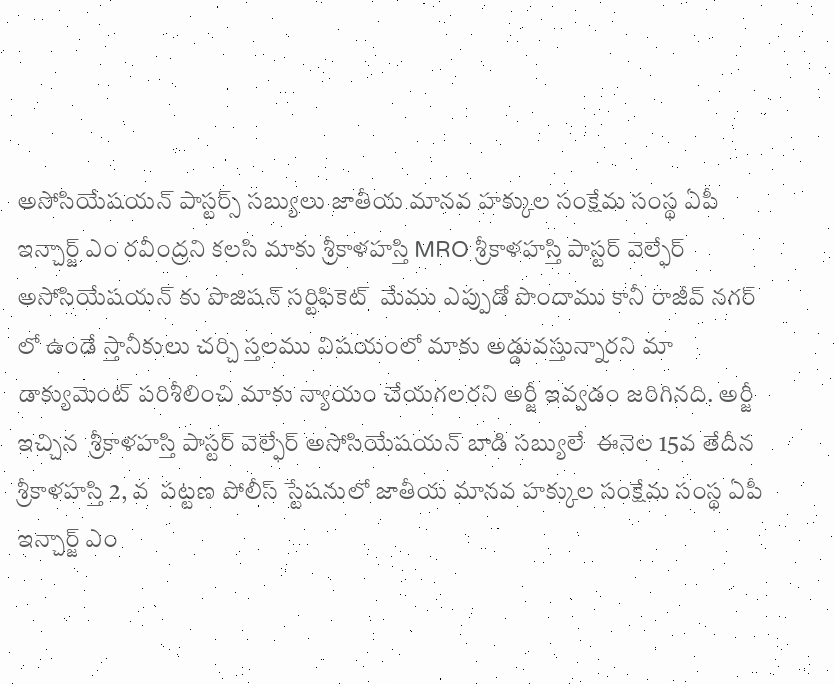అసోసియేషయన్ పాస్టర్స్ సబ్యులు జాతీయ మానవ హక్కుల సంక్షేమ సంస్థ ఏపీ ఇన్చార్జ్ ఎం రవీంద్రని కలసి మాకు శ్రీకాళహస్తి MRO శ్రీకాళహస్తి పాస్టర్ వెల్ఫేర్ అసోసియేషయన్ కు పొజిషన్ సర్టిఫికెట్  మేము ఎప్పుడో పొందాము కానీ రాజీవ్ నగర్ లో ఉండే స్తానీకులు చర్చి స్తలము విషయంలో మాకు అడ్డువస్తున్నారని మా డాక్యుమెంట్ పరిశీలించి మాకు న్యాయం చేయగలరని అర్జీ ఇవ్వడం జరిగినది. అర్జీ ఇచ్చిన  శ్రీకాళహస్తి పాస్టర్ వెల్ఫేర్ అసోసియేషయన్ బాడి సబ్యులే  ఈనెల 15వ తేదీన   శ్రీకాళహస్తి 2, వ  పట్టణ పోలీస్ స్టేషనులో జాతీయ మానవ హక్కుల సంక్షేమ సంస్థ ఏపీ ఇన్చార్జ్ ఎం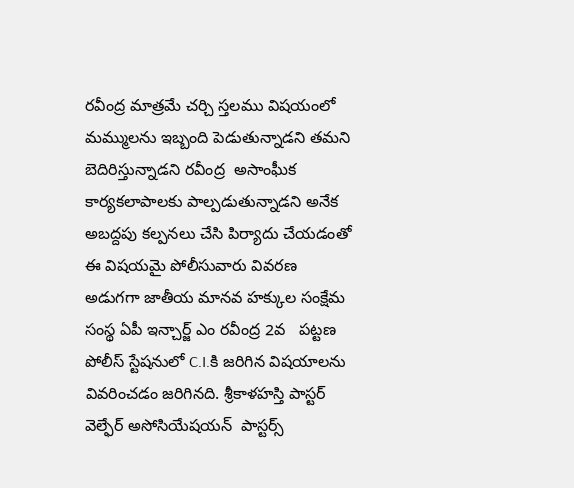రవీంద్ర మాత్రమే చర్చి స్తలము విషయంలో మమ్ములను ఇబ్బంది పెడుతున్నాడని తమని బెదిరిస్తున్నాడని రవీంద్ర  అసాంఘీక కార్యకలాపాలకు పాల్పడుతున్నాడని అనేక  అబద్దపు కల్పనలు చేసి పిర్యాదు చేయడంతో ఈ విషయమై పోలీసువారు వివరణ అడుగగా జాతీయ మానవ హక్కుల సంక్షేమ సంస్థ ఏపీ ఇన్చార్జ్ ఎం రవీంద్ర 2వ   పట్టణ పోలీస్ స్టేషనులో C.I.కి జరిగిన విషయాలను వివరించడం జరిగినది. శ్రీకాళహస్తి పాస్టర్ వెల్ఫేర్ అసోసియేషయన్  పాస్టర్స్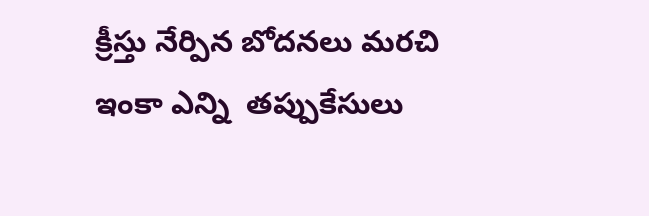క్రీస్తు నేర్పిన బోదనలు మరచి ఇంకా ఎన్ని  తప్పుకేసులు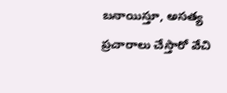బనాయిస్తూ, అసత్య ప్రచారాలు చేస్తారో వేచి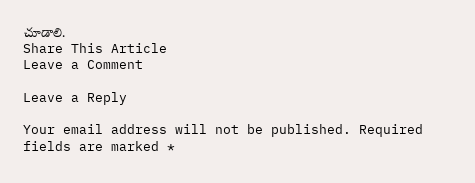చూడాలి.
Share This Article
Leave a Comment

Leave a Reply

Your email address will not be published. Required fields are marked *